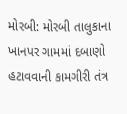મોરબી: મોરબી તાલુકાના ખાનપર ગામમાં દબાણો હટાવવાની કામગીરી તંત્ર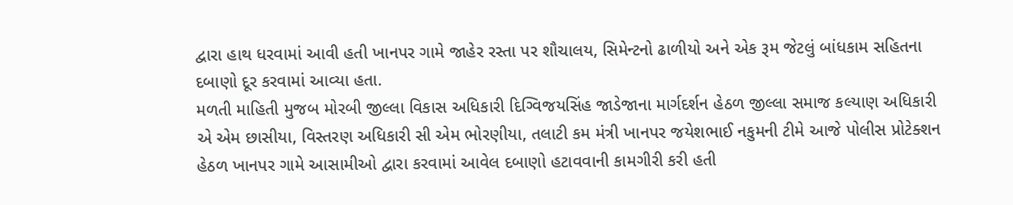દ્વારા હાથ ધરવામાં આવી હતી ખાનપર ગામે જાહેર રસ્તા પર શૌચાલય, સિમેન્ટનો ઢાળીયો અને એક રૂમ જેટલું બાંધકામ સહિતના દબાણો દૂર કરવામાં આવ્યા હતા.
મળતી માહિતી મુજબ મોરબી જીલ્લા વિકાસ અધિકારી દિગ્વિજયસિંહ જાડેજાના માર્ગદર્શન હેઠળ જીલ્લા સમાજ કલ્યાણ અધિકારી એ એમ છાસીયા, વિસ્તરણ અધિકારી સી એમ ભોરણીયા, તલાટી કમ મંત્રી ખાનપર જયેશભાઈ નકુમની ટીમે આજે પોલીસ પ્રોટેક્શન હેઠળ ખાનપર ગામે આસામીઓ દ્વારા કરવામાં આવેલ દબાણો હટાવવાની કામગીરી કરી હતી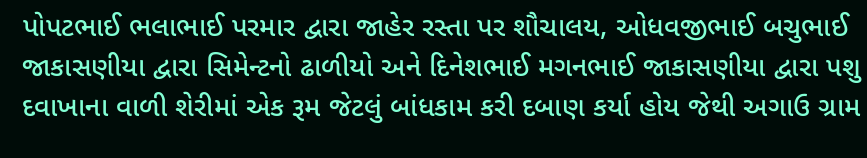પોપટભાઈ ભલાભાઈ પરમાર દ્વારા જાહેર રસ્તા પર શૌચાલય, ઓધવજીભાઈ બચુભાઈ જાકાસણીયા દ્વારા સિમેન્ટનો ઢાળીયો અને દિનેશભાઈ મગનભાઈ જાકાસણીયા દ્વારા પશુ દવાખાના વાળી શેરીમાં એક રૂમ જેટલું બાંધકામ કરી દબાણ કર્યા હોય જેથી અગાઉ ગ્રામ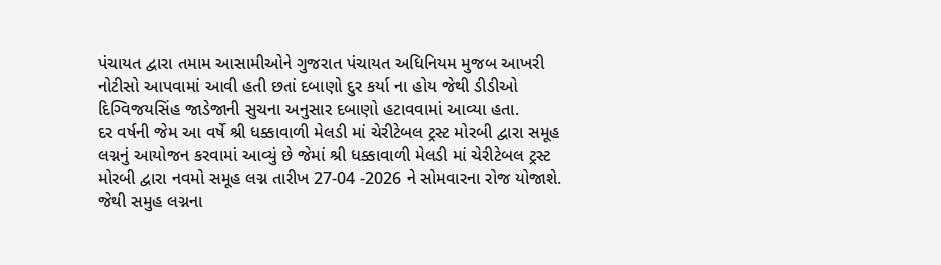પંચાયત દ્વારા તમામ આસામીઓને ગુજરાત પંચાયત અધિનિયમ મુજબ આખરી નોટીસો આપવામાં આવી હતી છતાં દબાણો દુર કર્યા ના હોય જેથી ડીડીઓ દિગ્વિજયસિંહ જાડેજાની સુચના અનુસાર દબાણો હટાવવામાં આવ્યા હતા.
દર વર્ષની જેમ આ વર્ષે શ્રી ધક્કાવાળી મેલડી માં ચેરીટેબલ ટ્રસ્ટ મોરબી દ્વારા સમૂહ લગ્નનું આયોજન કરવામાં આવ્યું છે જેમાં શ્રી ધક્કાવાળી મેલડી માં ચેરીટેબલ ટ્રસ્ટ મોરબી દ્વારા નવમો સમૂહ લગ્ન તારીખ 27-04 -2026 ને સોમવારના રોજ યોજાશે.
જેથી સમુહ લગ્નના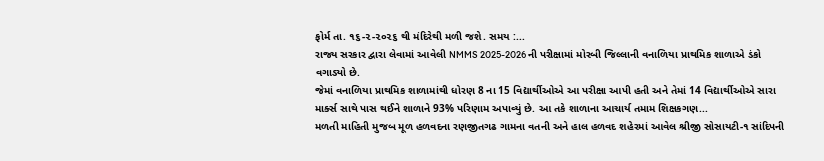ફોર્મ તા. ૧૬-૨-૨૦૨૬ થી મંદિરેથી મળી જશે. સમય :...
રાજ્ય સરકાર દ્વારા લેવામાં આવેલી NMMS 2025-2026 ની પરીક્ષામાં મોરબી જિલ્લાની વનાળિયા પ્રાથમિક શાળાએ ડંકો વગાડ્યો છે.
જેમાં વનાળિયા પ્રાથમિક શાળામાંથી ધોરણ 8 ના 15 વિદ્યાર્થીઓએ આ પરીક્ષા આપી હતી અને તેમાં 14 વિદ્યાર્થીઓએ સારા માર્ક્સ સાથે પાસ થઈને શાળાને 93% પરિણામ અપાવ્યું છે. આ તકે શાળાના આચાર્ય તમામ શિક્ષકગણ...
મળતી માહિતી મુજબ મૂળ હળવદના રણજીતગઢ ગામના વતની અને હાલ હળવદ શહેરમાં આવેલ શ્રીજી સોસાયટી-૧ સાંદિપની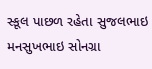સ્કૂલ પાછળ રહેતા સુજલભાઇ મનસુખભાઇ સોનગ્રા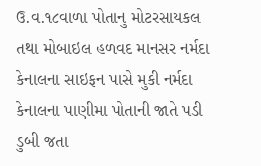ઉ.વ.૧૮વાળા પોતાનુ મોટરસાયકલ તથા મોબાઇલ હળવદ માનસર નર્મદા કેનાલના સાઇફન પાસે મુકી નર્મદા કેનાલના પાણીમા પોતાની જાતે પડી ડુબી જતા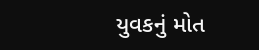યુવકનું મોત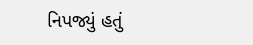નિપજ્યું હતું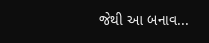જેથી આ બનાવ...